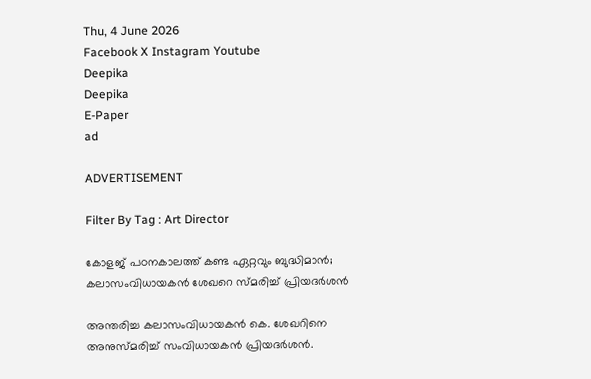Thu, 4 June 2026
Facebook X Instagram Youtube
Deepika
Deepika
E-Paper
ad

ADVERTISEMENT

Filter By Tag : Art Director

കോളജ് പഠനകാലത്ത് കണ്ട ഏറ്റവും ബുദ്ധിമാൻ; കലാസംവിധായകൻ ശേഖറെ സ്മരിച്ച് പ്രിയദർശൻ

അന്തരിച്ച കലാസംവിധായകൻ കെ. ശേഖറിനെ അനുസ്മരിച്ച് സംവിധായകൻ പ്രിയദർശൻ.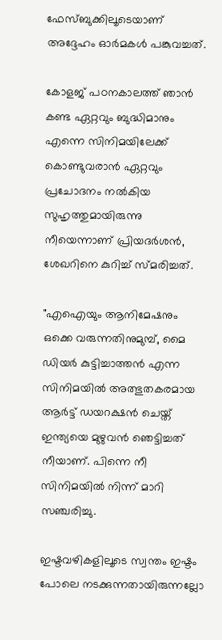ഫേസ്ബുക്കിലൂടെയാണ് അദ്ദേഹം ഓർമകൾ പങ്കുവച്ചത്.

കോളജ് പഠനകാലത്ത് ഞാന്‍ കണ്ട ഏറ്റവും ബുദ്ധിമാനും എന്നെ സിനിമയിലേക്ക് കൊണ്ടുവരാന്‍ ഏറ്റവും പ്രചോദനം നല്‍കിയ സുഹൃത്തുമായിരുന്നു നീ‌യെന്നാണ് പ്രിയദർശൻ, ശേഖറിനെ കുറിച്ച് സ്മരിച്ചത്.

"എഐയും ആനിമേഷനും ഒക്കെ വരുന്നതിനുമുമ്പ്, മൈ ഡിയര്‍ കുട്ടിച്ചാത്തന്‍ എന്ന സിനിമയില്‍ അത്ഭുതകരമായ ആര്‍ട്ട് ഡയറക്ഷന്‍ ചെയ്ത് ഇന്ത്യയെ മുഴുവന്‍ ഞെട്ടിച്ചത് നീയാണ്‌. പിന്നെ നീ സിനിമയില്‍ നിന്ന് മാറി സഞ്ചരിച്ചു.

ഇഷ്ടവഴികളിലൂടെ സ്വന്തം ഇഷ്ടം പോലെ നടക്കുന്നതായിരുന്നല്ലോ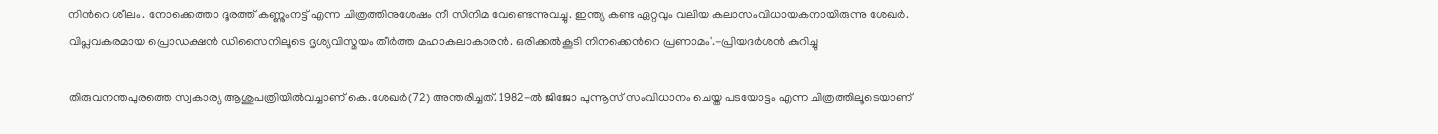നിന്‍റെ ശീലം. നോക്കെത്താ ദൂരത്ത് കണ്ണുംനട്ട് എന്ന ചിത്രത്തിനുശേഷം നീ സിനിമ വേണ്ടെന്നുവച്ചു. ഇന്ത്യ കണ്ട ഏറ്റവും വലിയ കലാസംവിധായകനായിരുന്നു ശേഖര്‍. വിപ്ലവകരമായ പ്രൊഡക്ഷന്‍ ഡിസൈനിലൂടെ ദൃശ്യവിസ്മയം തീര്‍ത്ത മഹാകലാകാരന്‍. ഒരിക്കല്‍കൂടി നിനക്കെന്‍റെ പ്രണാമം'.-പ്രിയദർശൻ കുറിച്ചു

തിരുവനന്തപുരത്തെ സ്വകാര്യ ആശുപത്രിയിൽവച്ചാണ് കെ.ശേഖർ(72) അന്തരിച്ചത്. 1982-ൽ ജിജോ പുന്നൂസ് സംവിധാനം ചെയ്ത പടയോട്ടം എന്ന ചിത്രത്തിലൂടെയാണ്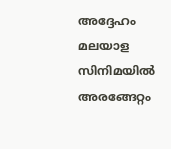അദ്ദേഹം മലയാള സിനിമയിൽ അരങ്ങേറ്റം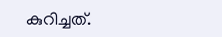കുറിച്ചത്.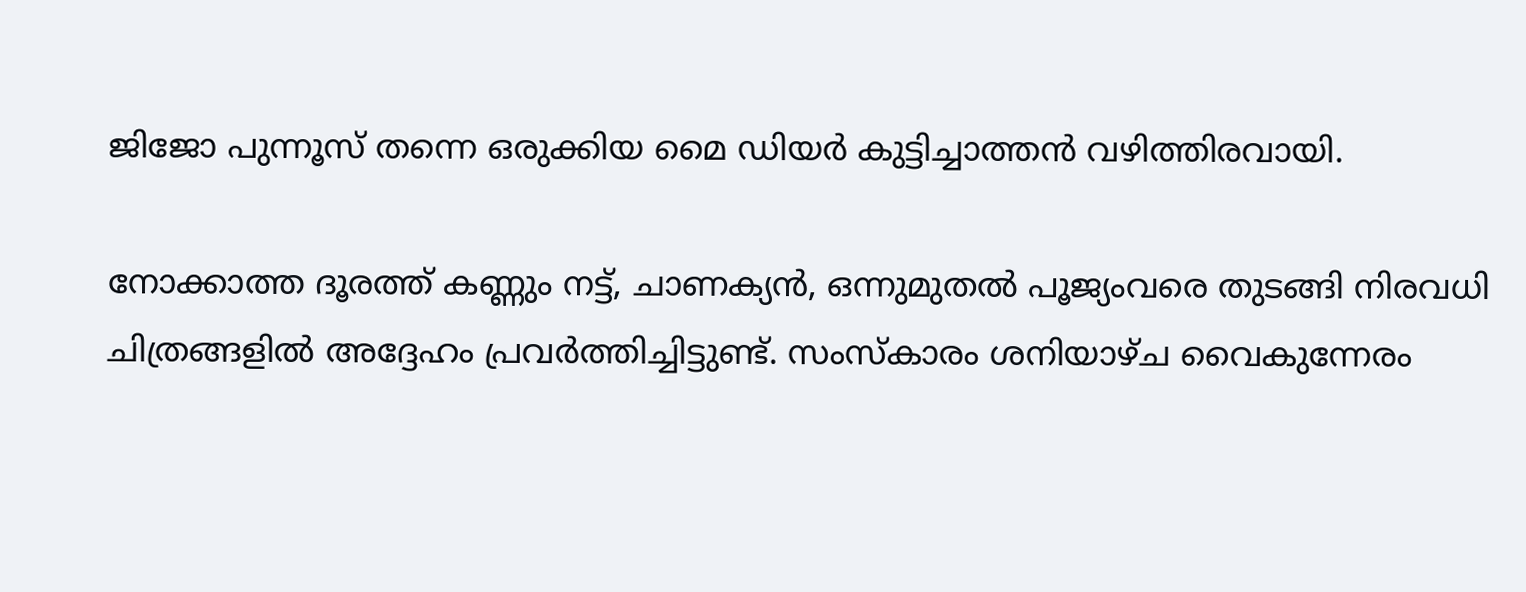ജിജോ പുന്നൂസ് തന്നെ ഒരുക്കിയ മൈ ഡിയർ കുട്ടിച്ചാത്തൻ വഴിത്തിരവായി.

നോക്കാത്ത ദൂരത്ത് കണ്ണും നട്ട്, ചാണക്യന്‍, ഒന്നുമുതല്‍ പൂജ്യംവരെ തുടങ്ങി നിരവധി ചിത്രങ്ങളില്‍ അദ്ദേഹം പ്രവര്‍ത്തിച്ചിട്ടുണ്ട്. സംസ്‌കാരം ശനിയാഴ്ച വൈകുന്നേരം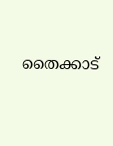തൈക്കാട്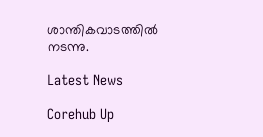ശാന്തികവാടത്തില്‍ നടന്നു.

Latest News

Corehub Up